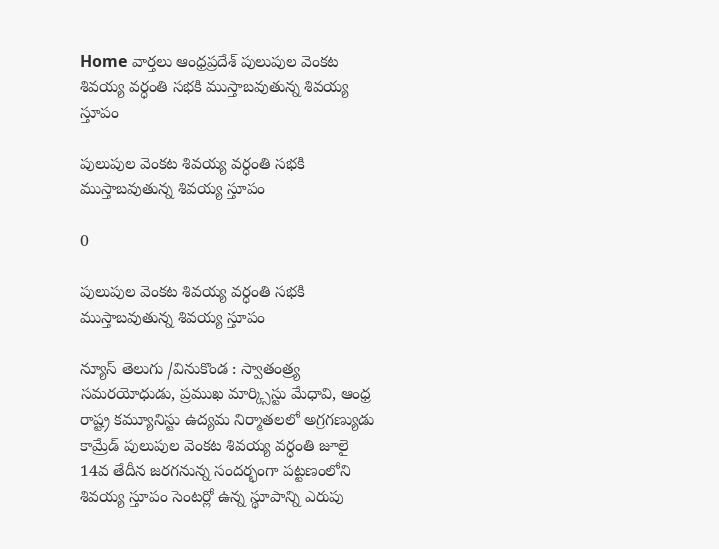Home వార్తలు ఆంధ్రప్రదేశ్‌ పులుపుల వెంకట శివయ్య వర్ధంతి సభకి ముస్తాబవుతున్న శివయ్య స్తూపం

పులుపుల వెంకట శివయ్య వర్ధంతి సభకి ముస్తాబవుతున్న శివయ్య స్తూపం

0

పులుపుల వెంకట శివయ్య వర్ధంతి సభకి ముస్తాబవుతున్న శివయ్య స్తూపం

న్యూస్ తెలుగు /వినుకొండ : స్వాతంత్ర్య సమరయోధుడు, ప్రముఖ మార్క్సిస్టు మేధావి, ఆంధ్ర రాష్ట్ర కమ్యూనిస్టు ఉద్యమ నిర్మాతలలో అగ్రగణ్యుడు కామ్రేడ్ పులుపుల వెంకట శివయ్య వర్ధంతి జూలై 14వ తేదీన జరగనున్న సందర్భంగా పట్టణంలోని శివయ్య స్తూపం సెంటర్లో ఉన్న స్థూపాన్ని ఎరుపు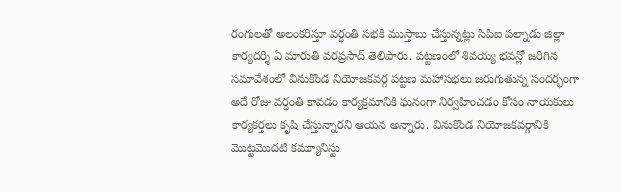రంగులతో అలంకరిస్తూ వర్ధంతి సభకి ముస్తాబు చేస్తున్నట్లు సిపిఐ పల్నాడు జిల్లా కార్యదర్శి ఏ మారుతి వరప్రసాద్ తెలిపారు. పట్టణంలో శివయ్య భవన్లో జరిగిన సమావేశంలో వినుకొండ నియోజకవర్గ పట్టణ మహాసభలు జరుగుతున్న సందర్భంగా అదే రోజు వర్ధంతి కావడం కార్యక్రమానికి ఘనంగా నిర్వహించడం కోసం నాయకులు కార్యకర్తలు కృషి చేస్తున్నారని ఆయన అన్నారు. వినుకొండ నియోజకవర్గానికి మొట్టమొదటి కమ్యూనిస్టు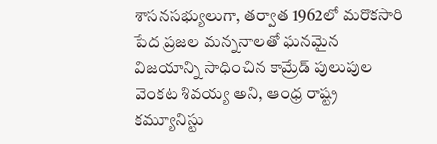శాసనసభ్యులుగా, తర్వాత 1962లో మరొకసారి పేద ప్రజల మన్ననాలతో ఘనమైన విజయాన్ని సాధించిన కామ్రేడ్ పులుపుల వెంకట శివయ్య అని, ఆంధ్ర రాష్ట్ర కమ్యూనిస్టు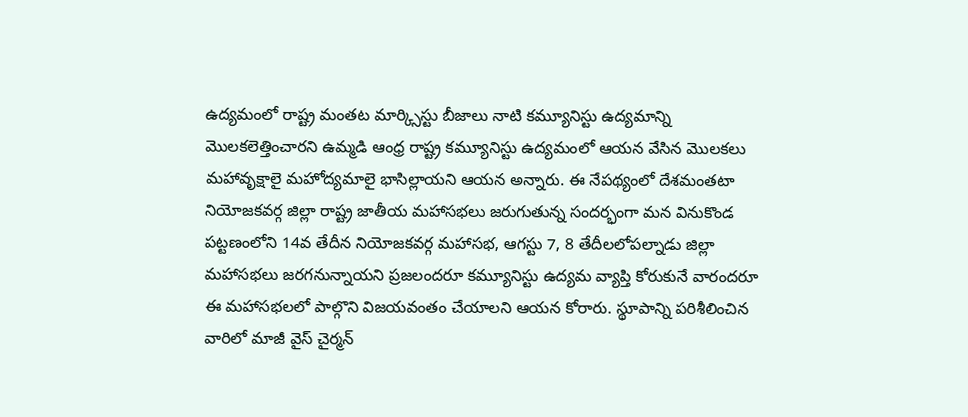ఉద్యమంలో రాష్ట్ర మంతట మార్క్సిస్టు బీజాలు నాటి కమ్యూనిస్టు ఉద్యమాన్ని మొలకలెత్తించారని ఉమ్మడి ఆంధ్ర రాష్ట్ర కమ్యూనిస్టు ఉద్యమంలో ఆయన వేసిన మొలకలు మహావృక్షాలై మహోద్యమాలై భాసిల్లాయని ఆయన అన్నారు. ఈ నేపథ్యంలో దేశమంతటా నియోజకవర్గ జిల్లా రాష్ట్ర జాతీయ మహాసభలు జరుగుతున్న సందర్భంగా మన వినుకొండ పట్టణంలోని 14వ తేదీన నియోజకవర్గ మహాసభ, ఆగస్టు 7, 8 తేదీలలోపల్నాడు జిల్లా మహాసభలు జరగనున్నాయని ప్రజలందరూ కమ్యూనిస్టు ఉద్యమ వ్యాప్తి కోరుకునే వారందరూ ఈ మహాసభలలో పాల్గొని విజయవంతం చేయాలని ఆయన కోరారు. స్థూపాన్ని పరిశీలించిన వారిలో మాజీ వైస్ చైర్మన్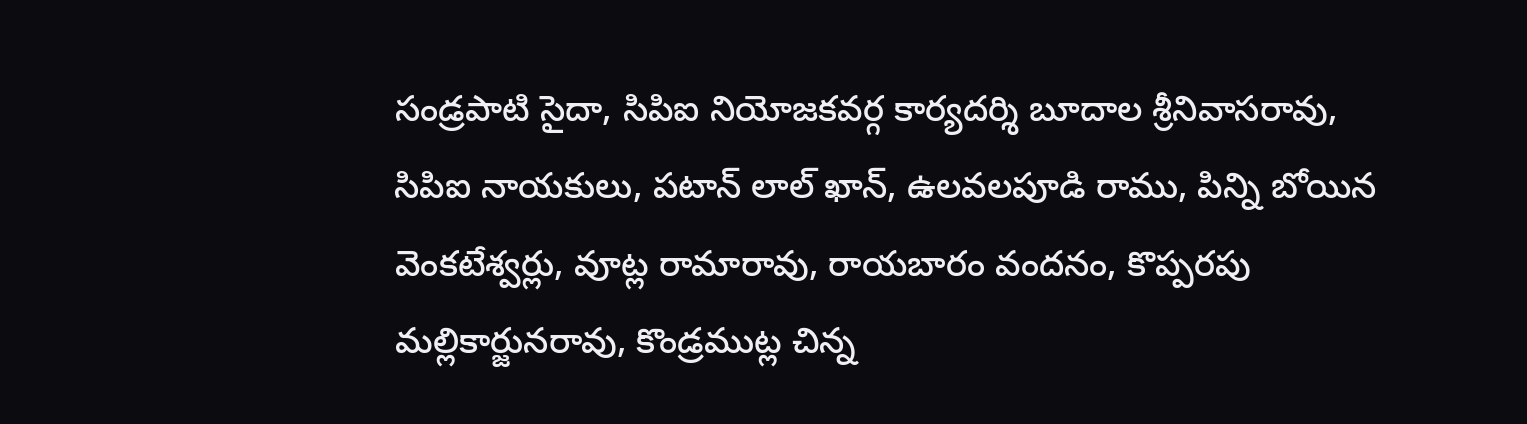సండ్రపాటి సైదా, సిపిఐ నియోజకవర్గ కార్యదర్శి బూదాల శ్రీనివాసరావు, సిపిఐ నాయకులు, పటాన్ లాల్ ఖాన్, ఉలవలపూడి రాము, పిన్ని బోయిన వెంకటేశ్వర్లు, వూట్ల రామారావు, రాయబారం వందనం, కొప్పరపు మల్లికార్జునరావు, కొండ్రముట్ల చిన్న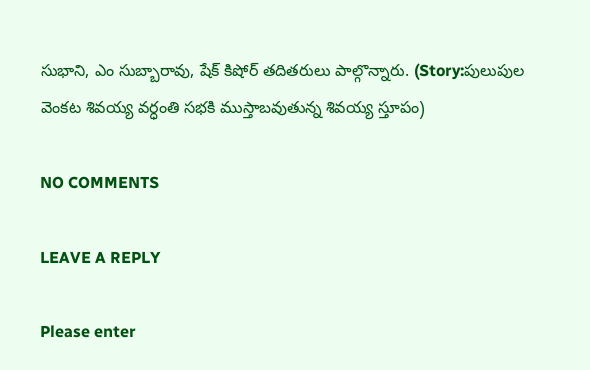సుభాని, ఎం సుబ్బారావు, షేక్ కిషోర్ తదితరులు పాల్గొన్నారు. (Story:పులుపుల వెంకట శివయ్య వర్ధంతి సభకి ముస్తాబవుతున్న శివయ్య స్తూపం)

NO COMMENTS

LEAVE A REPLY

Please enter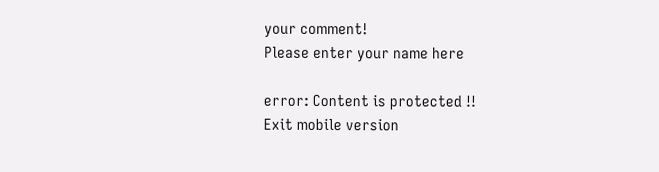your comment!
Please enter your name here

error: Content is protected !!
Exit mobile version